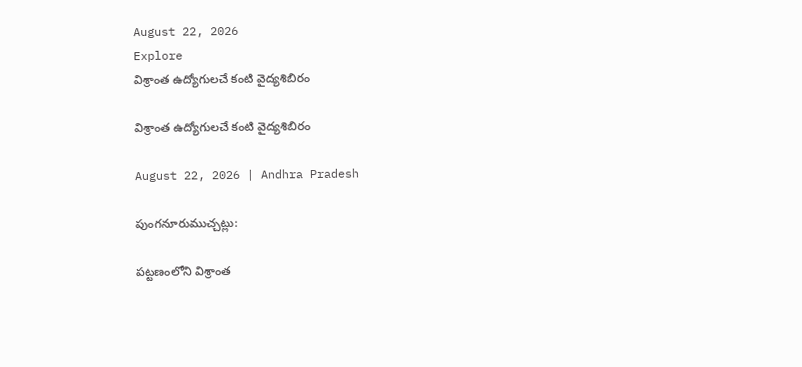August 22, 2026
Explore
విశ్రాంత ఉద్యోగులచే కంటి వైద్యశిబిరం

విశ్రాంత ఉద్యోగులచే కంటి వైద్యశిబిరం

August 22, 2026 | Andhra Pradesh

పుంగనూరుముచ్చట్లు:

పట్టణంలోని విశ్రాంత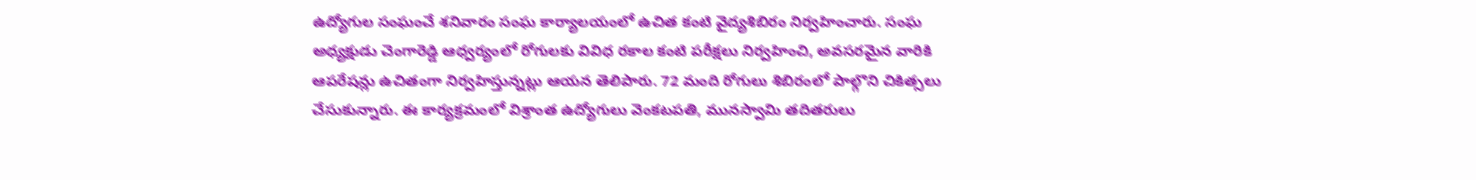ఉద్యోగుల సంఘంచే శనివారం సంఘ కార్యాలయంలో ఉచిత కంటి వైద్యశిబిరం నిర్వహించారు. సంఘ అధ్యక్షుడు చెంగారెడ్డి ఆధ్వర్యంలో రోగులకు వివిధ రకాల కంటి పరీక్షలు నిర్వహించి, అవసరమైన వారికి ఆపరేషన్లు ఉచితంగా నిర్వహిస్తున్నట్లు ఆయన తెలిపారు. 72 మంది రోగులు శిబిరంలో పాల్గొని చికిత్సలు చేసుకున్నారు. ఈ కార్యక్రమంలో విశ్రాంత ఉద్యోగులు వెంకటపతి, మునస్వామి తదితరులు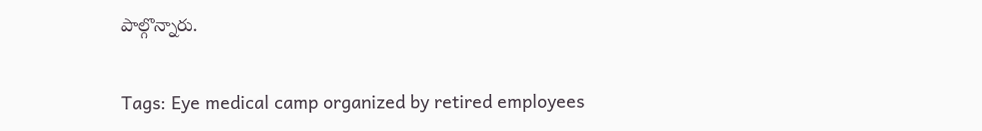పాల్గొన్నారు.

Tags: Eye medical camp organized by retired employees